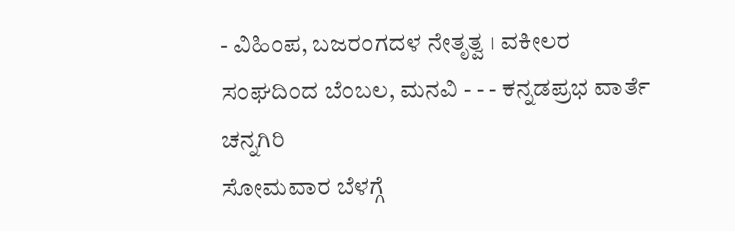- ವಿಹಿಂಪ, ಬಜರಂಗದಳ ನೇತೃತ್ವ । ವಕೀಲರ ಸಂಘದಿಂದ ಬೆಂಬಲ, ಮನವಿ - - - ಕನ್ನಡಪ್ರಭ ವಾರ್ತೆ ಚನ್ನಗಿರಿ
ಸೋಮವಾರ ಬೆಳಗ್ಗೆ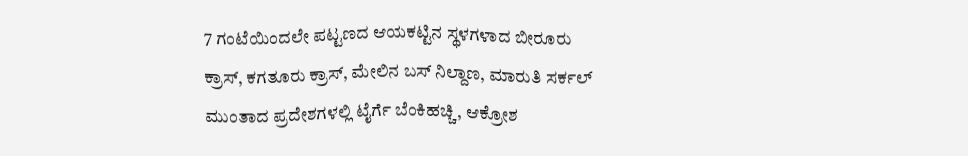7 ಗಂಟೆಯಿಂದಲೇ ಪಟ್ಟಣದ ಆಯಕಟ್ಟಿನ ಸ್ಥಳಗಳಾದ ಬೀರೂರು ಕ್ರಾಸ್, ಕಗತೂರು ಕ್ರಾಸ್, ಮೇಲಿನ ಬಸ್ ನಿಲ್ದಾಣ, ಮಾರುತಿ ಸರ್ಕಲ್ ಮುಂತಾದ ಪ್ರದೇಶಗಳಲ್ಲಿ ಟೈರ್ಗೆ ಬೆಂಕಿಹಚ್ಚಿ, ಆಕ್ರೋಶ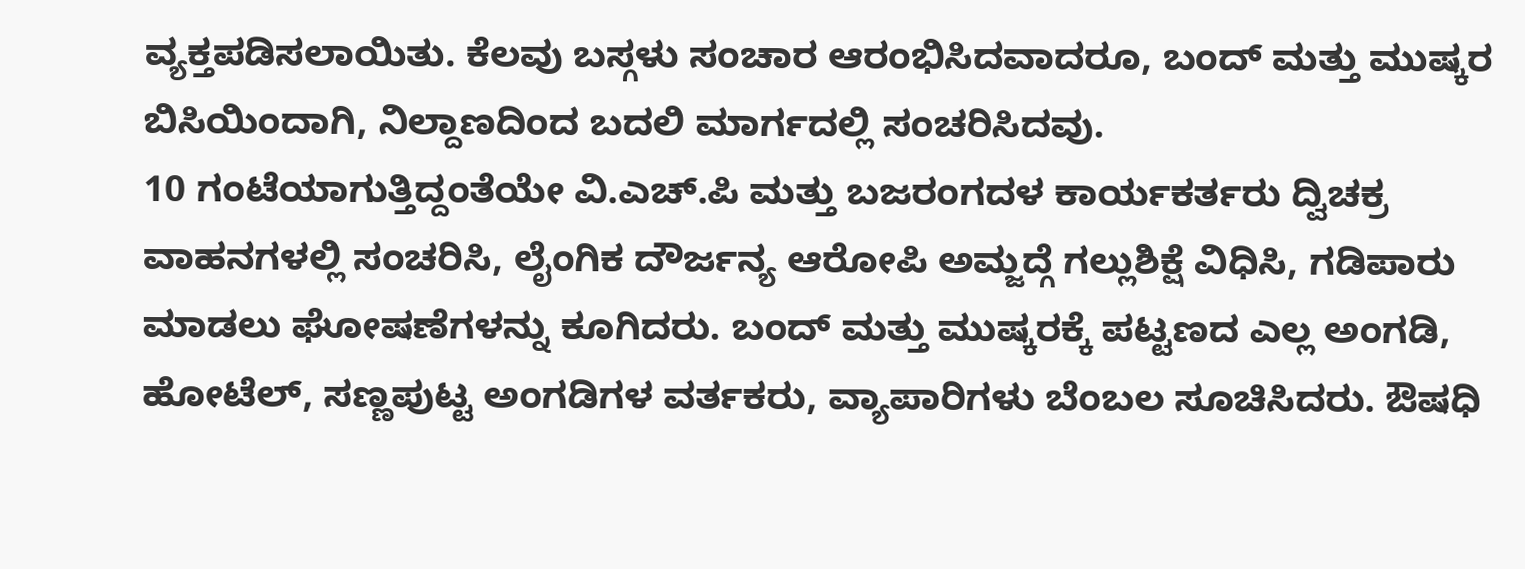ವ್ಯಕ್ತಪಡಿಸಲಾಯಿತು. ಕೆಲವು ಬಸ್ಗಳು ಸಂಚಾರ ಆರಂಭಿಸಿದವಾದರೂ, ಬಂದ್ ಮತ್ತು ಮುಷ್ಕರ ಬಿಸಿಯಿಂದಾಗಿ, ನಿಲ್ದಾಣದಿಂದ ಬದಲಿ ಮಾರ್ಗದಲ್ಲಿ ಸಂಚರಿಸಿದವು.
10 ಗಂಟೆಯಾಗುತ್ತಿದ್ದಂತೆಯೇ ವಿ.ಎಚ್.ಪಿ ಮತ್ತು ಬಜರಂಗದಳ ಕಾರ್ಯಕರ್ತರು ದ್ವಿಚಕ್ರ ವಾಹನಗಳಲ್ಲಿ ಸಂಚರಿಸಿ, ಲೈಂಗಿಕ ದೌರ್ಜನ್ಯ ಆರೋಪಿ ಅಮ್ಜದ್ಗೆ ಗಲ್ಲುಶಿಕ್ಷೆ ವಿಧಿಸಿ, ಗಡಿಪಾರು ಮಾಡಲು ಘೋಷಣೆಗಳನ್ನು ಕೂಗಿದರು. ಬಂದ್ ಮತ್ತು ಮುಷ್ಕರಕ್ಕೆ ಪಟ್ಟಣದ ಎಲ್ಲ ಅಂಗಡಿ, ಹೋಟೆಲ್, ಸಣ್ಣಪುಟ್ಟ ಅಂಗಡಿಗಳ ವರ್ತಕರು, ವ್ಯಾಪಾರಿಗಳು ಬೆಂಬಲ ಸೂಚಿಸಿದರು. ಔಷಧಿ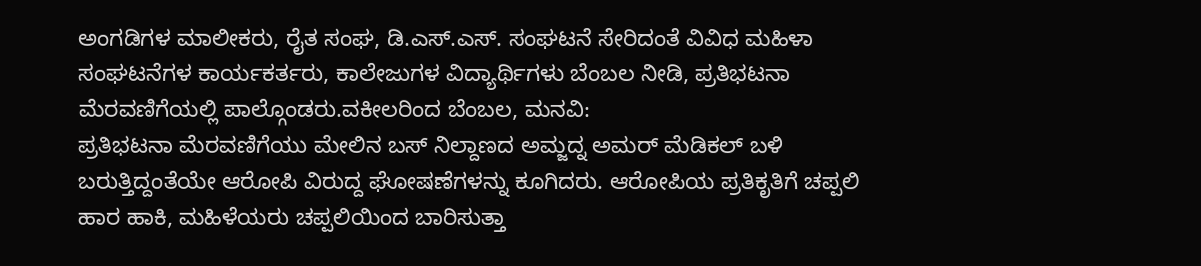ಅಂಗಡಿಗಳ ಮಾಲೀಕರು, ರೈತ ಸಂಘ, ಡಿ.ಎಸ್.ಎಸ್. ಸಂಘಟನೆ ಸೇರಿದಂತೆ ವಿವಿಧ ಮಹಿಳಾ ಸಂಘಟನೆಗಳ ಕಾರ್ಯಕರ್ತರು, ಕಾಲೇಜುಗಳ ವಿದ್ಯಾರ್ಥಿಗಳು ಬೆಂಬಲ ನೀಡಿ, ಪ್ರತಿಭಟನಾ ಮೆರವಣಿಗೆಯಲ್ಲಿ ಪಾಲ್ಗೊಂಡರು.ವಕೀಲರಿಂದ ಬೆಂಬಲ, ಮನವಿ:
ಪ್ರತಿಭಟನಾ ಮೆರವಣಿಗೆಯು ಮೇಲಿನ ಬಸ್ ನಿಲ್ದಾಣದ ಅಮ್ಜದ್ನ ಅಮರ್ ಮೆಡಿಕಲ್ ಬಳಿ ಬರುತ್ತಿದ್ದಂತೆಯೇ ಆರೋಪಿ ವಿರುದ್ದ ಘೋಷಣೆಗಳನ್ನು ಕೂಗಿದರು. ಆರೋಪಿಯ ಪ್ರತಿಕೃತಿಗೆ ಚಪ್ಪಲಿ ಹಾರ ಹಾಕಿ, ಮಹಿಳೆಯರು ಚಪ್ಪಲಿಯಿಂದ ಬಾರಿಸುತ್ತಾ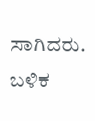ಸಾಗಿದರು. ಬಳಿಕ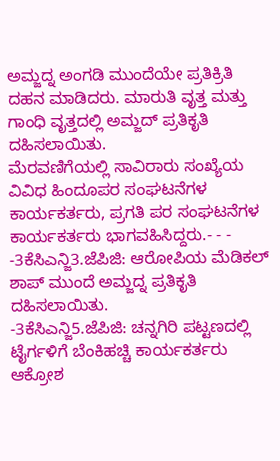ಅಮ್ಜದ್ನ ಅಂಗಡಿ ಮುಂದೆಯೇ ಪ್ರತಿಕ್ರಿತಿ ದಹನ ಮಾಡಿದರು. ಮಾರುತಿ ವೃತ್ತ ಮತ್ತು ಗಾಂಧಿ ವೃತ್ತದಲ್ಲಿ ಅಮ್ಜದ್ ಪ್ರತಿಕೃತಿ ದಹಿಸಲಾಯಿತು.
ಮೆರವಣಿಗೆಯಲ್ಲಿ ಸಾವಿರಾರು ಸಂಖ್ಯೆಯ ವಿವಿಧ ಹಿಂದೂಪರ ಸಂಘಟನೆಗಳ ಕಾರ್ಯಕರ್ತರು, ಪ್ರಗತಿ ಪರ ಸಂಘಟನೆಗಳ ಕಾರ್ಯಕರ್ತರು ಭಾಗವಹಿಸಿದ್ದರು.- - - -3ಕೆಸಿಎನ್ಜಿ3.ಜೆಪಿಜಿ: ಆರೋಪಿಯ ಮೆಡಿಕಲ್ ಶಾಪ್ ಮುಂದೆ ಅಮ್ಜದ್ನ ಪ್ರತಿಕೃತಿ ದಹಿಸಲಾಯಿತು.
-3ಕೆಸಿಎನ್ಜಿ5.ಜೆಪಿಜಿ: ಚನ್ನಗಿರಿ ಪಟ್ಟಣದಲ್ಲಿ ಟೈರ್ಗಳಿಗೆ ಬೆಂಕಿಹಚ್ಚಿ ಕಾರ್ಯಕರ್ತರು ಆಕ್ರೋಶ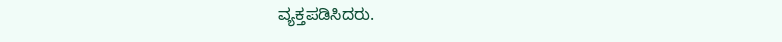ವ್ಯಕ್ತಪಡಿಸಿದರು.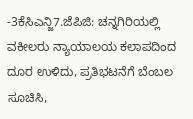-3ಕೆಸಿಎನ್ಜಿ7.ಜೆಪಿಜಿ: ಚನ್ನಗಿರಿಯಲ್ಲಿ ವಕೀಲರು ನ್ಯಾಯಾಲಯ ಕಲಾಪದಿಂದ ದೂರ ಉಳಿದು, ಪ್ರತಿಭಟನೆಗೆ ಬೆಂಬಲ ಸೂಚಿಸಿ,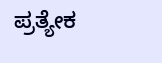ಪ್ರತ್ಯೇಕ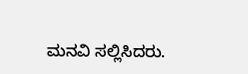ಮನವಿ ಸಲ್ಲಿಸಿದರು.